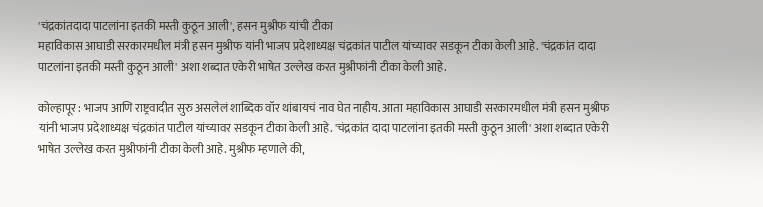'चंद्रकांतदादा पाटलांना इतकी मस्ती कुठून आली', हसन मुश्रीफ यांची टीका
महाविकास आघाडी सरकारमधील मंत्री हसन मुश्रीफ यांनी भाजप प्रदेशाध्यक्ष चंद्रकांत पाटील यांच्यावर सडकून टीका केली आहे. 'चंद्रकांत दादा पाटलांना इतकी मस्ती कुठून आली' अशा शब्दात एकेरी भाषेत उल्लेख करत मुश्रीफांनी टीका केली आहे.

कोल्हापूर : भाजप आणि राष्ट्रवादीत सुरु असलेलं शाब्दिक वॉर थांबायचं नाव घेत नाहीय. आता महाविकास आघाडी सरकारमधील मंत्री हसन मुश्रीफ यांनी भाजप प्रदेशाध्यक्ष चंद्रकांत पाटील यांच्यावर सडकून टीका केली आहे. 'चंद्रकांत दादा पाटलांना इतकी मस्ती कुठून आली' अशा शब्दात एकेरी भाषेत उल्लेख करत मुश्रीफांनी टीका केली आहे. मुश्रीफ म्हणाले की,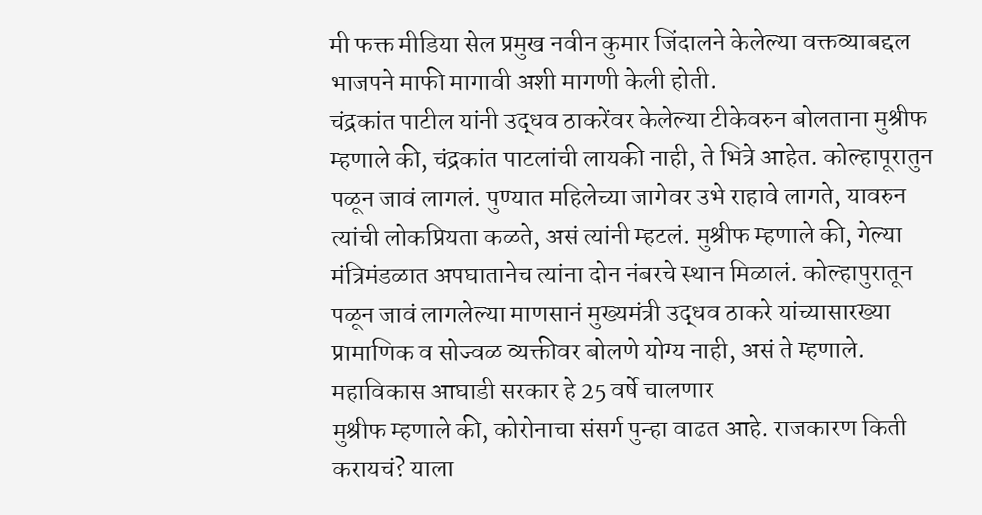मी फक्त मीडिया सेल प्रमुख नवीन कुमार जिंदालने केलेल्या वक्तव्याबद्दल भाजपने माफी मागावी अशी मागणी केली होती.
चंद्रकांत पाटील यांनी उद्धव ठाकरेंवर केलेल्या टीकेवरुन बोलताना मुश्रीफ म्हणाले की, चंद्रकांत पाटलांची लायकी नाही, ते भित्रे आहेत. कोल्हापूरातुन पळून जावं लागलं. पुण्यात महिलेच्या जागेवर उभे राहावे लागते, यावरुन त्यांची लोकप्रियता कळते, असं त्यांनी म्हटलं. मुश्रीफ म्हणाले की, गेल्या मंत्रिमंडळात अपघातानेच त्यांना दोन नंबरचे स्थान मिळालं. कोल्हापुरातून पळून जावं लागलेल्या माणसानं मुख्यमंत्री उद्धव ठाकरे यांच्यासारख्या प्रामाणिक व सोज्वळ व्यक्तीवर बोलणे योग्य नाही, असं ते म्हणाले.
महाविकास आघाडी सरकार हे 25 वर्षे चालणार
मुश्रीफ म्हणाले की, कोरोनाचा संसर्ग पुन्हा वाढत आहे. राजकारण किती करायचं? याला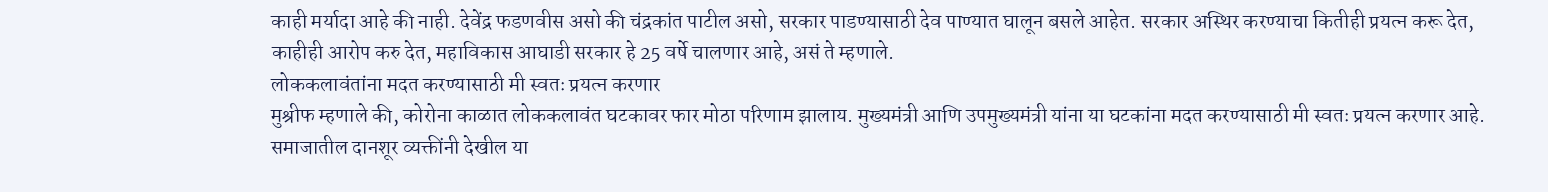काही मर्यादा आहे की नाही. देवेंद्र फडणवीस असो की चंद्रकांत पाटील असो, सरकार पाडण्यासाठी देव पाण्यात घालून बसले आहेत. सरकार अस्थिर करण्याचा कितीही प्रयत्न करू देत, काहीही आरोप करु देत, महाविकास आघाडी सरकार हे 25 वर्षे चालणार आहे, असं ते म्हणाले.
लोककलावंतांना मदत करण्यासाठी मी स्वतः प्रयत्न करणार
मुश्रीफ म्हणाले की, कोरोना काळात लोककलावंत घटकावर फार मोठा परिणाम झालाय. मुख्यमंत्री आणि उपमुख्यमंत्री यांना या घटकांना मदत करण्यासाठी मी स्वतः प्रयत्न करणार आहे. समाजातील दानशूर व्यक्तींनी देखील या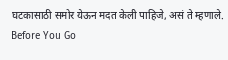घटकासाठी समोर येऊन मदत केली पाहिजे, असं ते म्हणाले.
Before You Go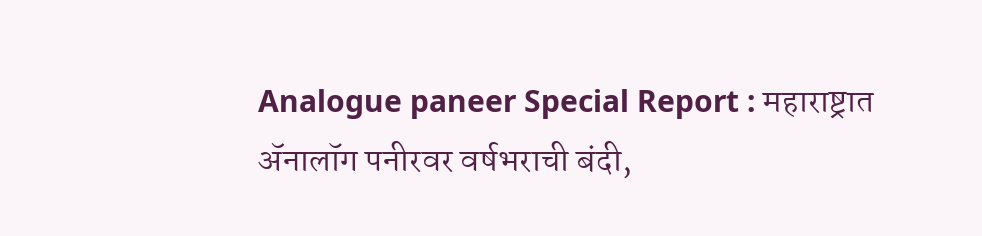Analogue paneer Special Report : महाराष्ट्रात ॲनालॉग पनीरवर वर्षभराची बंदी,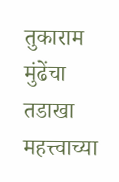तुकाराम मुंढेंचा तडाखा
महत्त्वाच्या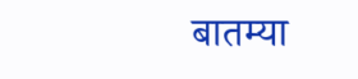बातम्या